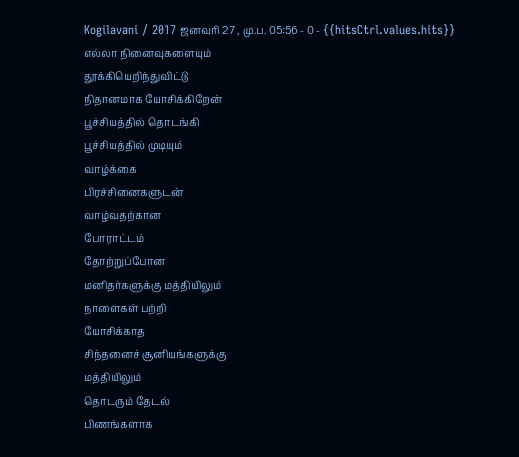Kogilavani / 2017 ஜனவரி 27 , மு.ப. 05:56 - 0 - {{hitsCtrl.values.hits}}
எல்லா நினைவுகளையும்
தூக்கியெறிந்துவிட்டு
நிதானமாக யோசிக்கிறேன்
பூச்சியத்தில் தொடங்கி
பூச்சியத்தில் முடியும்
வாழ்க்கை
பிரச்சினைகளுடன்
வாழ்வதற்கான
போராட்டம்
தோற்றுப்போன
மனிதர்களுக்கு மத்தியிலும்
நாளைகள் பற்றி
யோசிக்காத
சிந்தனைச் சூனியங்களுக்கு
மத்தியிலும்
தொடரும் தேடல்
பிணங்களாக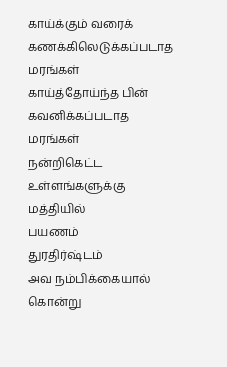காய்க்கும் வரைக்
கணக்கிலெடுக்கப்படாத
மரங்கள்
காய்த்தோய்ந்த பின்
கவனிக்கப்படாத மரங்கள்
நன்றிகெட்ட
உள்ளங்களுக்கு மத்தியில்
பயணம்
துரதிர்ஷ்டம்
அவ நம்பிக்கையால்
கொன்று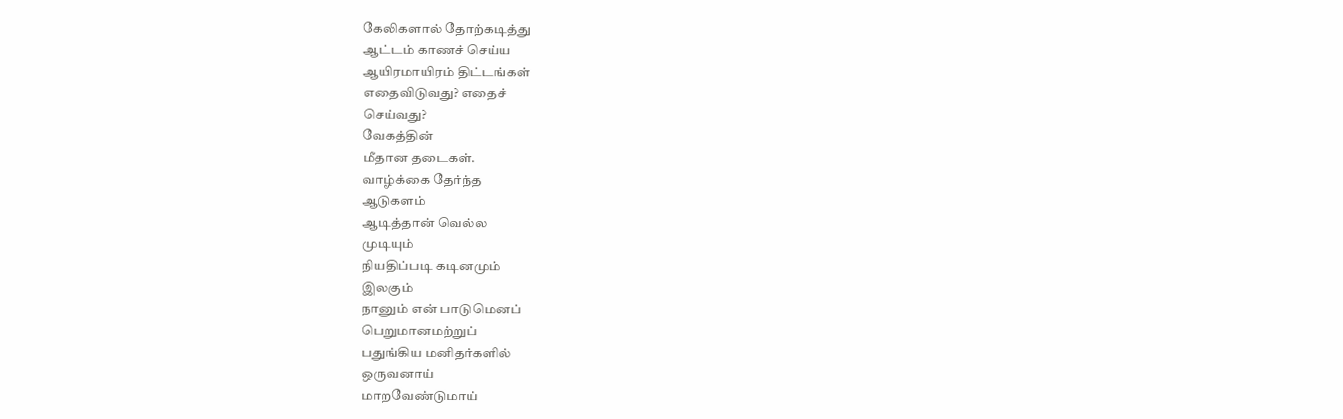கேலிகளால் தோற்கடித்து
ஆட்டம் காணச் செய்ய
ஆயிரமாயிரம் திட்டங்கள்
எதைவிடுவது? எதைச்
செய்வது?
வேகத்தின்
மீதான தடைகள்.
வாழ்க்கை தேர்ந்த
ஆடுகளம்
ஆடித்தான் வெல்ல
முடியும்
நியதிப்படி கடினமும்
இலகும்
நானும் என் பாடுமெனப்
பெறுமானமற்றுப்
பதுங்கிய மனிதர்களில்
ஒருவனாய்
மாறவேண்டுமாய்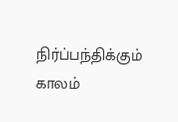நிர்ப்பந்திக்கும் காலம்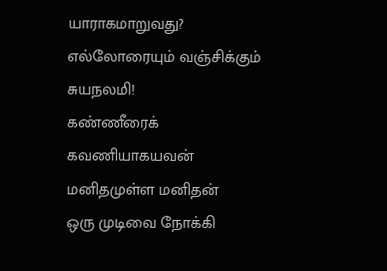யாராகமாறுவது?
எல்லோரையும் வஞ்சிக்கும்
சுயநலமி!
கண்ணீரைக்
கவணியாகயவன்
மனிதமுள்ள மனிதன்
ஒரு முடிவை நோக்கி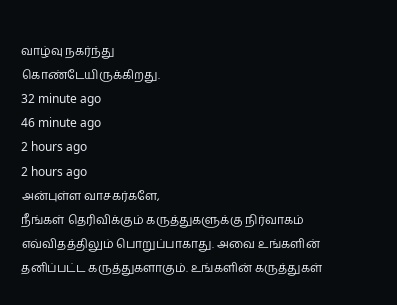வாழ்வு நகர்ந்து
கொண்டேயிருக்கிறது.
32 minute ago
46 minute ago
2 hours ago
2 hours ago
அன்புள்ள வாசகர்களே,
நீங்கள் தெரிவிக்கும் கருத்துகளுக்கு நிர்வாகம் எவ்விதத்திலும் பொறுப்பாகாது. அவை உங்களின் தனிப்பட்ட கருத்துகளாகும். உங்களின் கருத்துகள்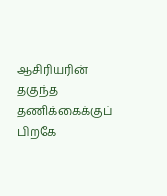ஆசிரியரின் தகுந்த தணிக்கைக்குப் பிறகே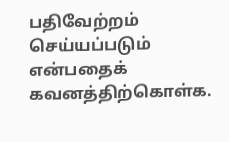பதிவேற்றம் செய்யப்படும் என்பதைக் கவனத்திற்கொள்க.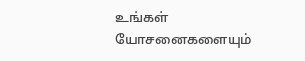உங்கள் யோசனைகளையும்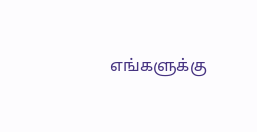எங்களுக்கு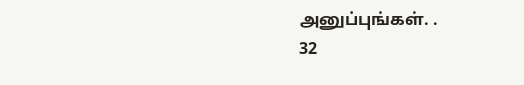அனுப்புங்கள். .
32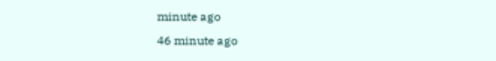minute ago
46 minute ago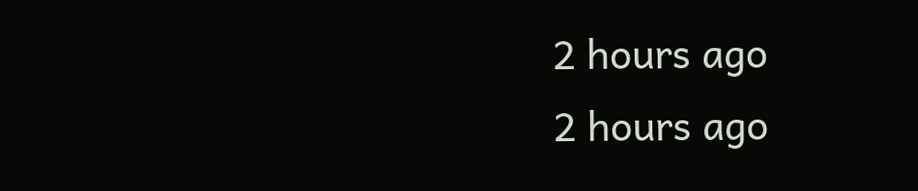2 hours ago
2 hours ago